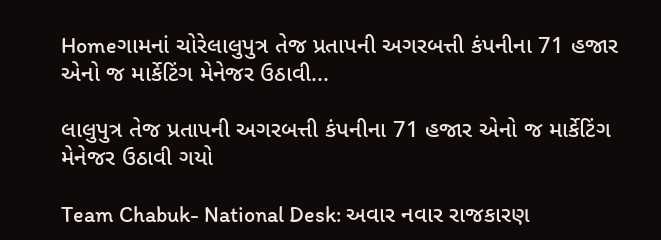Homeગામનાં ચોરેલાલુપુત્ર તેજ પ્રતાપની અગરબત્તી કંપનીના 71 હજાર એનો જ માર્કેટિંગ મેનેજર ઉઠાવી...

લાલુપુત્ર તેજ પ્રતાપની અગરબત્તી કંપનીના 71 હજાર એનો જ માર્કેટિંગ મેનેજર ઉઠાવી ગયો

Team Chabuk- National Desk: અવાર નવાર રાજકારણ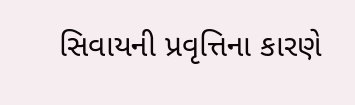સિવાયની પ્રવૃત્તિના કારણે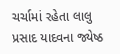ચર્ચામાં રહેતા લાલુ પ્રસાદ યાદવના જ્યેષ્ઠ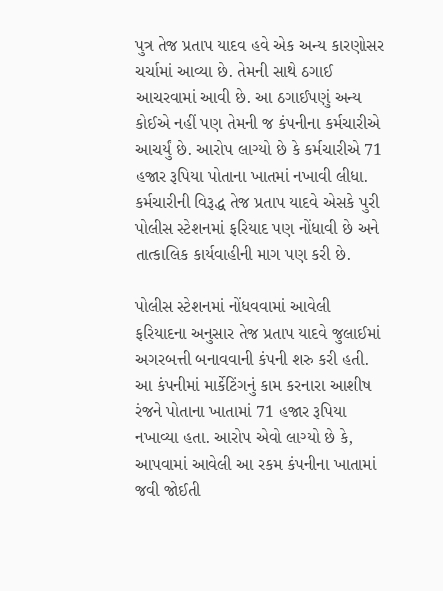પુત્ર તેજ પ્રતાપ યાદવ હવે એક અન્ય કારણોસર ચર્ચામાં આવ્યા છે. તેમની સાથે ઠગાઈ આચરવામાં આવી છે. આ ઠગાઈપણું અન્ય કોઈએ નહીં પણ તેમની જ કંપનીના કર્મચારીએ આચર્યું છે. આરોપ લાગ્યો છે કે કર્મચારીએ 71 હજાર રૂપિયા પોતાના ખાતમાં નખાવી લીધા. કર્મચારીની વિરૂદ્ધ તેજ પ્રતાપ યાદવે એસકે પુરી પોલીસ સ્ટેશનમાં ફરિયાદ પણ નોંધાવી છે અને તાત્કાલિક કાર્યવાહીની માગ પણ કરી છે.

પોલીસ સ્ટેશનમાં નોંધવવામાં આવેલી ફરિયાદના અનુસાર તેજ પ્રતાપ યાદવે જુલાઈમાં અગરબત્તી બનાવવાની કંપની શરુ કરી હતી. આ કંપનીમાં માર્કેટિંગનું કામ કરનારા આશીષ રંજને પોતાના ખાતામાં 71 હજાર રૂપિયા નખાવ્યા હતા. આરોપ એવો લાગ્યો છે કે, આપવામાં આવેલી આ રકમ કંપનીના ખાતામાં જવી જોઈતી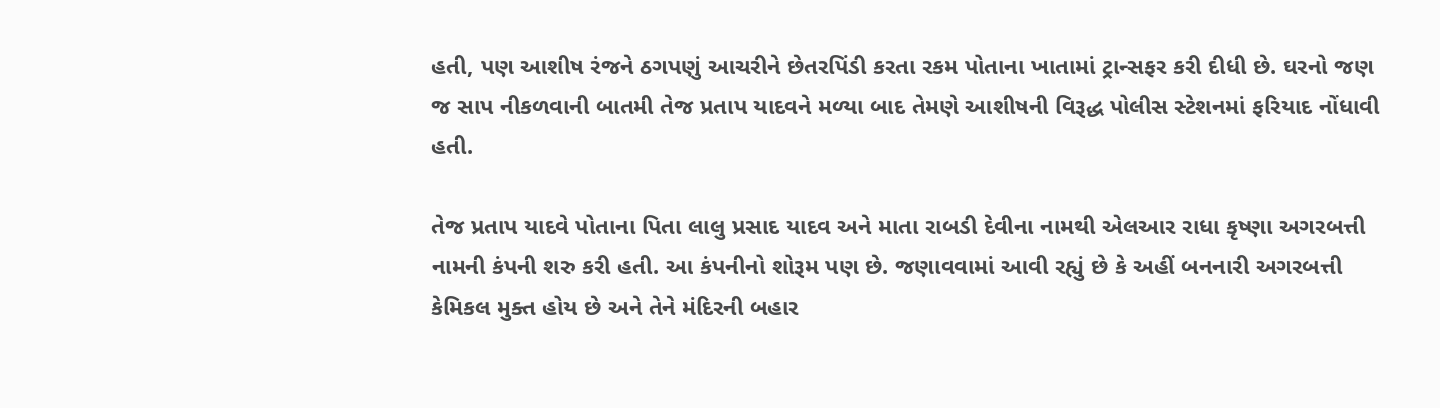હતી, પણ આશીષ રંજને ઠગપણું આચરીને છેતરપિંડી કરતા રકમ પોતાના ખાતામાં ટ્રાન્સફર કરી દીધી છે. ઘરનો જણ જ સાપ નીકળવાની બાતમી તેજ પ્રતાપ યાદવને મળ્યા બાદ તેમણે આશીષની વિરૂદ્ધ પોલીસ સ્ટેશનમાં ફરિયાદ નોંધાવી હતી.

તેજ પ્રતાપ યાદવે પોતાના પિતા લાલુ પ્રસાદ યાદવ અને માતા રાબડી દેવીના નામથી એલઆર રાધા કૃષ્ણા અગરબત્તી નામની કંપની શરુ કરી હતી. આ કંપનીનો શોરૂમ પણ છે. જણાવવામાં આવી રહ્યું છે કે અહીં બનનારી અગરબત્તી કેમિકલ મુક્ત હોય છે અને તેને મંદિરની બહાર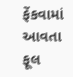ફેંકવામાં આવતા ફૂલ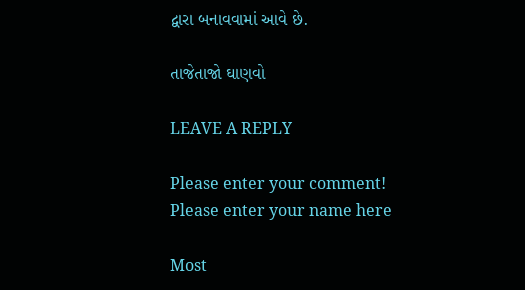દ્વારા બનાવવામાં આવે છે.

તાજેતાજો ઘાણવો

LEAVE A REPLY

Please enter your comment!
Please enter your name here

Most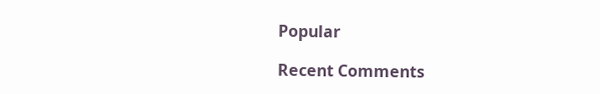Popular

Recent Comments